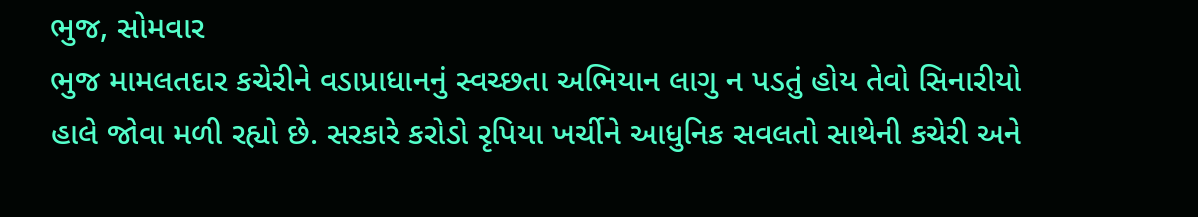ભુજ, સોમવાર
ભુજ મામલતદાર કચેરીને વડાપ્રાધાનનું સ્વચ્છતા અભિયાન લાગુ ન પડતું હોય તેવો સિનારીયો હાલે જોવા મળી રહ્યો છે. સરકારે કરોડો રૃપિયા ખર્ચીને આધુનિક સવલતો સાથેની કચેરી અને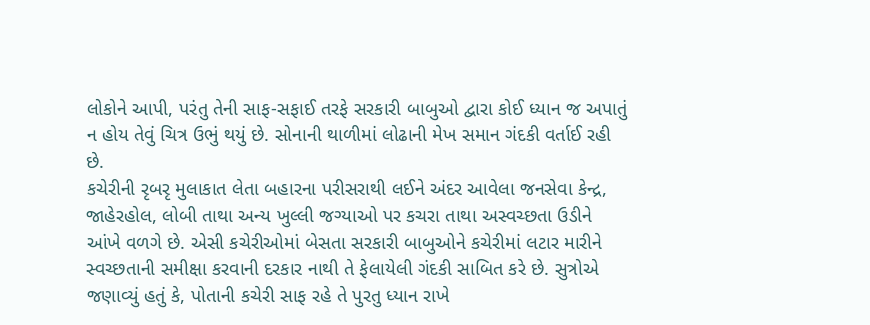લોકોને આપી, પરંતુ તેની સાફ-સફાઈ તરફે સરકારી બાબુઓ દ્વારા કોઈ ધ્યાન જ અપાતું ન હોય તેવું ચિત્ર ઉભું થયું છે. સોનાની થાળીમાં લોઢાની મેખ સમાન ગંદકી વર્તાઈ રહી છે.
કચેરીની રૃબરૃ મુલાકાત લેતા બહારના પરીસરાથી લઈને અંદર આવેલા જનસેવા કેન્દ્ર, જાહેરહોલ, લોબી તાથા અન્ય ખુલ્લી જગ્યાઓ પર કચરા તાથા અસ્વચ્છતા ઉડીને આંખે વળગે છે. એસી કચેરીઓમાં બેસતા સરકારી બાબુઓને કચેરીમાં લટાર મારીને સ્વચ્છતાની સમીક્ષા કરવાની દરકાર નાથી તે ફેલાયેલી ગંદકી સાબિત કરે છે. સુત્રોએ જણાવ્યું હતું કે, પોતાની કચેરી સાફ રહે તે પુરતુ ધ્યાન રાખે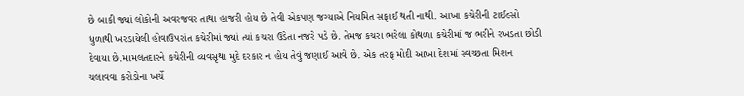છે બાકી જ્યાં લોકોની અવરજવર તાથા હાજરી હોય છે તેવી એકપણ જગ્યાએ નિયમિત સફાઈ થતી નાથી. આખા કચેરીની ટાઈલ્સો ધુળાથી ખરડાયેલી હોવાઉપરાંત કચેરીમાં જ્યાં ત્યાં કચરા ઉડેતા નજરે પડે છે. તેમજ કચરા ભરેલા કોથળા કચેરીમાં જ ભરીને રખડતા છોડી દેવાયા છે.મામલતદારને કચેરીની વ્યવસૃથા મુદે દરકાર ન હોય તેવું જણાઈ આવે છે. એક તરફ મોદી આખા દેશમાં સ્વચ્છતા મિશન ચલાવવા કરોડોના ખર્ચે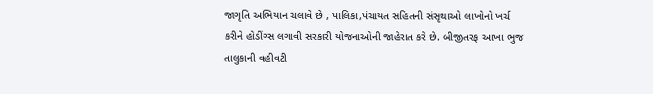જાગૃતિ અભિયાન ચલાવે છે , પાલિકા,પંચાયત સહિતની સંસૃથાઓ લાખોનો ખર્ચ કરીને હોડીંગ્સ લગાવી સરકારી યોજનાઓની જાહેરાત કરે છે. બીજીતરફ આખા ભુજ તાલુકાની વહીવટી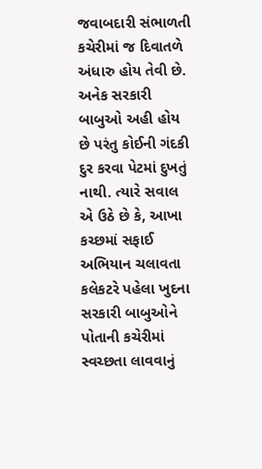જવાબદારી સંભાળતી કચેરીમાં જ દિવાતળે અંધારુ હોય તેવી છે. અનેક સરકારી બાબુઓ અહી હોય છે પરંતુ કોઈની ગંદકી દુર કરવા પેટમાં દુખતું નાથી. ત્યારે સવાલ એ ઉઠે છે કે, આખા કચ્છમાં સફાઈ અભિયાન ચલાવતા કલેકટરે પહેલા ખુદના સરકારી બાબુઓને પોતાની કચેરીમાં સ્વચ્છતા લાવવાનું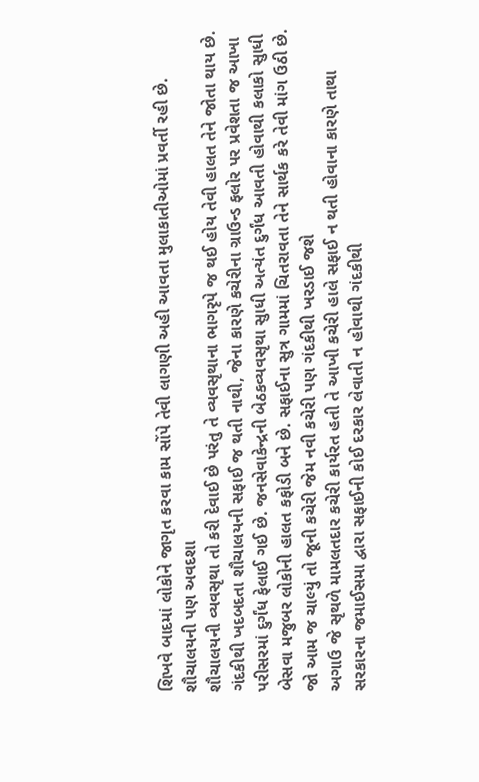શિખવે બાદમાં લોકોને જાગૃત કરવા કામ સોંપે તેવી લાગણી અહી આવતા મુલાકાતીઓમાં પ્રવર્તી રહી છે.
શૌચાલયની પણ અવદશા
શૌચાલયની વ્યવસૃથા તો કરી દેવાઈ છે પરંતુ તે વ્યવસૃથાના ભાગરૃપે જ થઈ હોય તેવી હાલત તેને જોતા થાય છે. ગંદકીથી ખદબદતા શૌચાલયની સફાઈ જ થતી નાથી, જેના કારણે કચેરીના ગ્રાઉન્ડ ફલોર પર પ્રવેશતા જ આખા પરીસરમાં દુર્ગંધ ફેલાઈ ગઈ છે. જનસેવાકેન્દ્રની બેઠકવ્યવસૃથા સુાધી અત્યંત દુર્ગંધ આવતી હોવાથી કલાકો સુાધી બેસવા મજુબર લોકોની હાલત કફોડી બને છે. સફાઈના સુત્ર ગામમાં ચિતરાવતા તેને સાર્થક કરે તેવી માંગ ઉઠી છે.
જો આમ જ ચાલ્યું તો જૂની કચેરી જેમ નવી કચેરી પણ ગંદકીથી ખરડાઈ જશે
અગાઉ જે સૃથળે મામલતદાર કચેરી કાર્યરત હતી તે આખી કચેરી હાલે સફાઈ ન થતી હોવાના કારણે તાથા સરકારના જમાઈસમા દ્વારા સફાઈની કોઈ દરકાર લેવાતી ન હોવાથી ગંદકીથી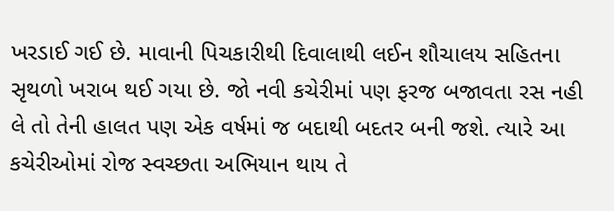ખરડાઈ ગઈ છે. માવાની પિચકારીથી દિવાલાથી લઈન શૌચાલય સહિતના સૃથળો ખરાબ થઈ ગયા છે. જો નવી કચેરીમાં પણ ફરજ બજાવતા રસ નહી લે તો તેની હાલત પણ એક વર્ષમાં જ બદાથી બદતર બની જશે. ત્યારે આ કચેરીઓમાં રોજ સ્વચ્છતા અભિયાન થાય તે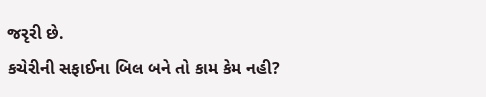જરૃરી છે.
કચેરીની સફાઈના બિલ બને તો કામ કેમ નહી?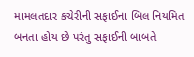મામલતદાર કચેરીની સફાઈના બિલ નિયમિત બનતા હોય છે પરંતુ સફાઈની બાબતે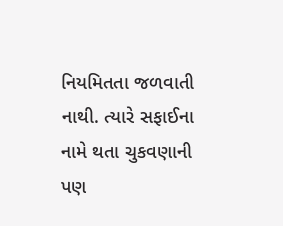નિયમિતતા જળવાતી નાથી. ત્યારે સફાઈના નામે થતા ચુકવણાની પણ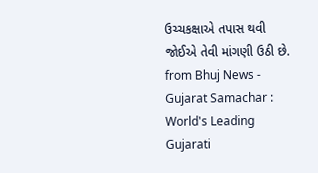ઉચ્ચકક્ષાએ તપાસ થવી જોઈએ તેવી માંગણી ઉઠી છે.
from Bhuj News - Gujarat Samachar : World's Leading Gujarati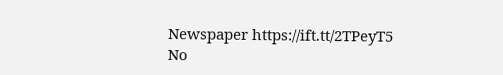Newspaper https://ift.tt/2TPeyT5
No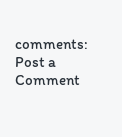comments:
Post a Comment